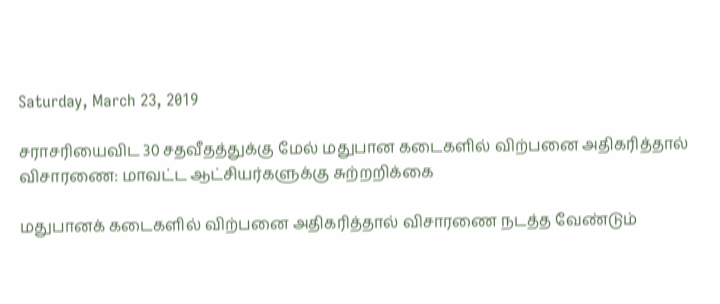Saturday, March 23, 2019

சராசரியைவிட 30 சதவீதத்துக்கு மேல் மதுபான கடைகளில் விற்பனை அதிகரித்தால் விசாரணை: மாவட்ட ஆட்சியர்களுக்கு சுற்றறிக்கை

மதுபானக் கடைகளில் விற்பனை அதிகரித்தால் விசாரணை நடத்த வேண்டும்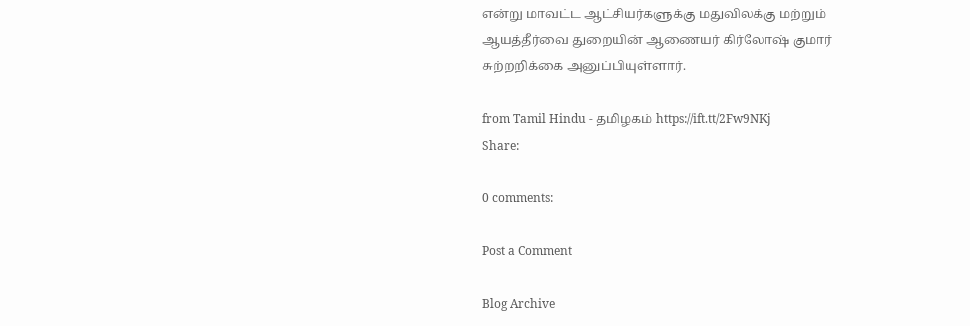என்று மாவட்ட ஆட்சியர்களுக்கு மதுவிலக்கு மற்றும் ஆயத்தீர்வை துறையின் ஆணையர் கிர்லோஷ் குமார் சுற்றறிக்கை அனுப்பியுள்ளார்.

from Tamil Hindu - தமிழகம் https://ift.tt/2Fw9NKj
Share:

0 comments:

Post a Comment

Blog Archive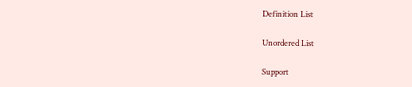Definition List

Unordered List

Support